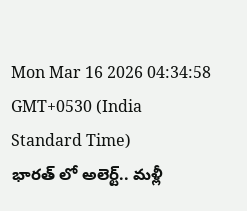Mon Mar 16 2026 04:34:58 GMT+0530 (India Standard Time)
భారత్ లో అలెర్ట్.. మళ్లీ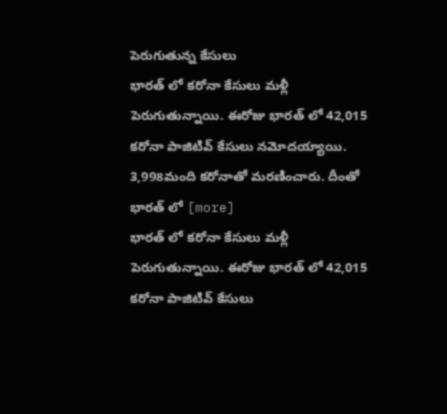పెరుగుతున్న కేసులు
భారత్ లో కరోనా కేసులు మళ్లీ పెరుగుతున్నాయి. ఈరోజు భారత్ లో 42,015 కరోనా పాజిటివ్ కేసులు నమోదయ్యాయి. 3,998మంది కరోనాతో మరణించారు. దీంతో భారత్ లో [more]
భారత్ లో కరోనా కేసులు మళ్లీ పెరుగుతున్నాయి. ఈరోజు భారత్ లో 42,015 కరోనా పాజిటివ్ కేసులు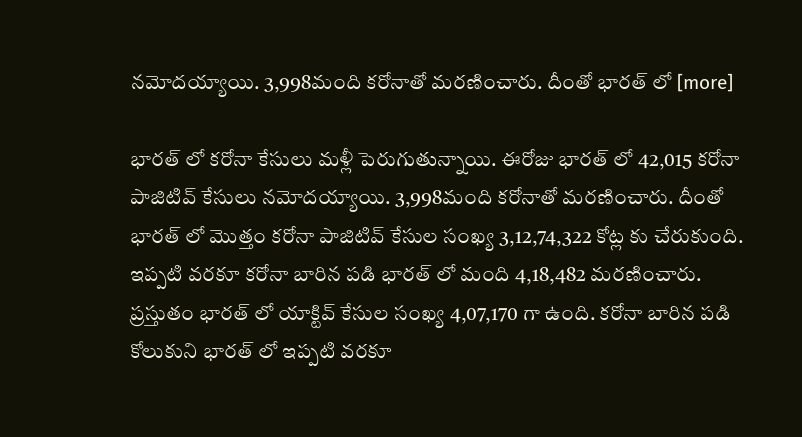నమోదయ్యాయి. 3,998మంది కరోనాతో మరణించారు. దీంతో భారత్ లో [more]

భారత్ లో కరోనా కేసులు మళ్లీ పెరుగుతున్నాయి. ఈరోజు భారత్ లో 42,015 కరోనా పాజిటివ్ కేసులు నమోదయ్యాయి. 3,998మంది కరోనాతో మరణించారు. దీంతో భారత్ లో మొత్తం కరోనా పాజిటివ్ కేసుల సంఖ్య 3,12,74,322 కోట్ల కు చేరుకుంది. ఇప్పటి వరకూ కరోనా బారిన పడి భారత్ లో మంది 4,18,482 మరణించారు. ప్రస్తుతం భారత్ లో యాక్టివ్ కేసుల సంఖ్య 4,07,170 గా ఉంది. కరోనా బారిన పడి కోలుకుని భారత్ లో ఇప్పటి వరకూ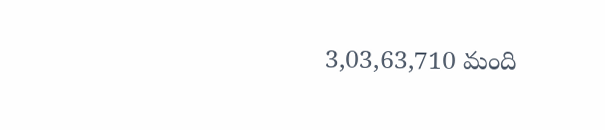3,03,63,710 మంది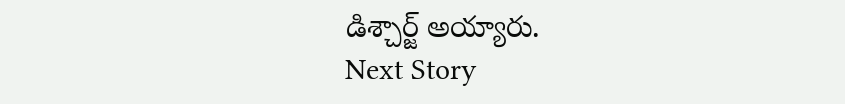డిశ్చార్జ్ అయ్యారు.
Next Story